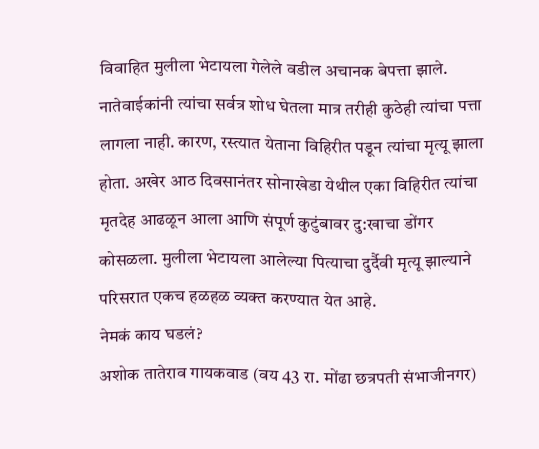विवाहित मुलीला भेटायला गेलेले वडील अचानक बेपत्ता झाले. नातेवाईकांनी त्यांचा सर्वत्र शोध घेतला मात्र तरीही कुठेही त्यांचा पत्ता लागला नाही. कारण, रस्त्यात येताना विहिरीत पडून त्यांचा मृत्यू झाला होता. अखेर आठ दिवसानंतर सोनाखेडा येथील एका विहिरीत त्यांचा मृतदेह आढळून आला आणि संपूर्ण कुटुंबावर दु:खाचा डोंगर कोसळला. मुलीला भेटायला आलेल्या पित्याचा दुर्दैवी मृत्यू झाल्याने परिसरात एकच हळहळ व्यक्त करण्यात येत आहे.
नेमकं काय घडलं?
अशोक तातेराव गायकवाड (वय 43 रा. मोंढा छत्रपती संभाजीनगर)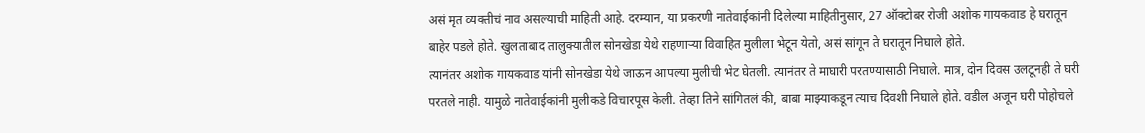असं मृत व्यक्तीचं नाव असल्याची माहिती आहे. दरम्यान, या प्रकरणी नातेवाईकांनी दिलेल्या माहितीनुसार, 27 ऑक्टोबर रोजी अशोक गायकवाड हे घरातून बाहेर पडले होते. खुलताबाद तालुक्यातील सोनखेडा येथे राहणाऱ्या विवाहित मुलीला भेटून येतो, असं सांगून ते घरातून निघाले होते.
त्यानंतर अशोक गायकवाड यांनी सोनखेडा येथे जाऊन आपल्या मुलीची भेट घेतली. त्यानंतर ते माघारी परतण्यासाठी निघाले. मात्र, दोन दिवस उलटूनही ते घरी परतले नाही. यामुळे नातेवाईकांनी मुलीकडे विचारपूस केली. तेव्हा तिने सांगितलं की, बाबा माझ्याकडून त्याच दिवशी निघाले होते. वडील अजून घरी पोहोचले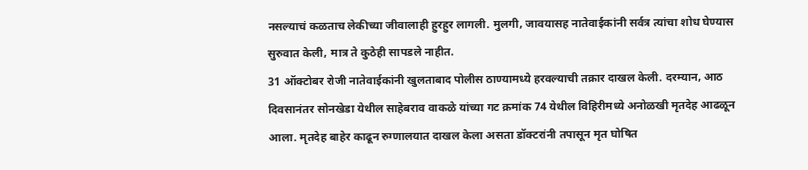नसल्याचं कळताच लेकीच्या जीवालाही हुरहुर लागली. मुलगी, जावयासह नातेवाईकांनी सर्वत्र त्यांचा शोध घेण्यास सुरुवात केली, मात्र ते कुठेही सापडले नाहीत.
31 ऑक्टोबर रोजी नातेवाईकांनी खुलताबाद पोलीस ठाण्यामध्ये हरवल्याची तक्रार दाखल केली. दरम्यान, आठ दिवसानंतर सोनखेडा येथील साहेबराव वाकळे यांच्या गट क्रमांक 74 येथील विहिरीमध्ये अनोळखी मृतदेह आढळून आला. मृतदेह बाहेर काढून रुग्णालयात दाखल केला असता डॉक्टरांनी तपासून मृत घोषित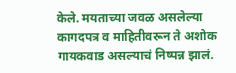केले. मयताच्या जवळ असलेल्या कागदपत्र व माहितीवरून ते अशोक गायकवाड असल्याचं निष्पन्न झालं.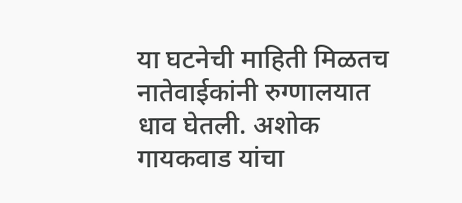या घटनेची माहिती मिळतच नातेवाईकांनी रुग्णालयात धाव घेतली. अशोक गायकवाड यांचा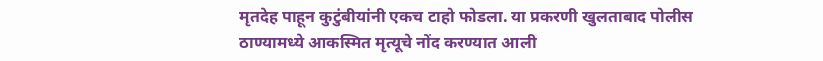मृतदेह पाहून कुटुंबीयांनी एकच टाहो फोडला. या प्रकरणी खुलताबाद पोलीस ठाण्यामध्ये आकस्मित मृत्यूचे नोंद करण्यात आली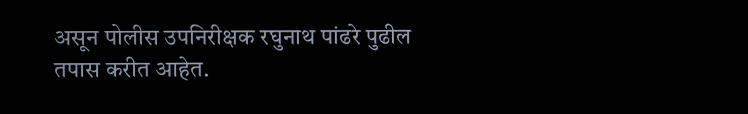असून पोलीस उपनिरीक्षक रघुनाथ पांढरे पुढील तपास करीत आहेत.